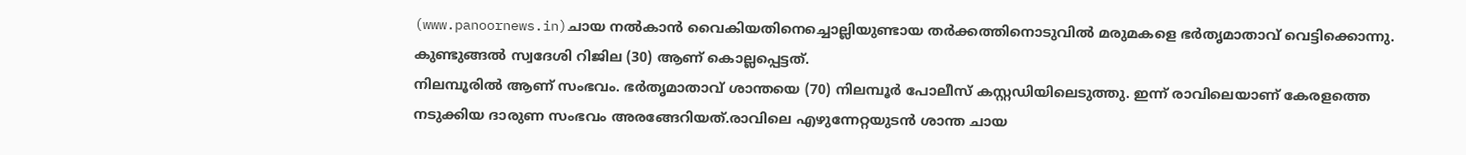(www.panoornews.in)ചായ നൽകാൻ വൈകിയതിനെച്ചൊല്ലിയുണ്ടായ തർക്കത്തിനൊടുവിൽ മരുമകളെ ഭർതൃമാതാവ് വെട്ടിക്കൊന്നു. കുണ്ടുങ്ങൽ സ്വദേശി റിജില (30) ആണ് കൊല്ലപ്പെട്ടത്.
നിലമ്പൂരിൽ ആണ് സംഭവം. ഭർതൃമാതാവ് ശാന്തയെ (70) നിലമ്പൂർ പോലീസ് കസ്റ്റഡിയിലെടുത്തു. ഇന്ന് രാവിലെയാണ് കേരളത്തെ നടുക്കിയ ദാരുണ സംഭവം അരങ്ങേറിയത്.രാവിലെ എഴുന്നേറ്റയുടൻ ശാന്ത ചായ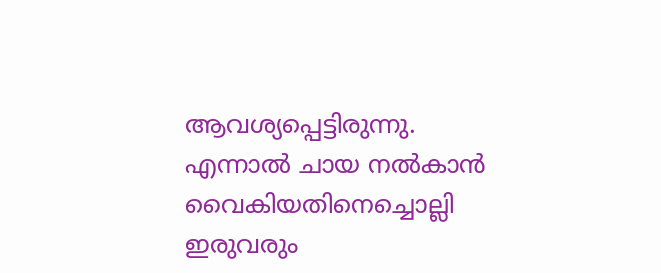ആവശ്യപ്പെട്ടിരുന്നു. എന്നാൽ ചായ നൽകാൻ വൈകിയതിനെച്ചൊല്ലി ഇരുവരും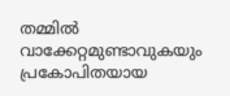തമ്മിൽ വാക്കേറ്റമുണ്ടാവുകയും പ്രകോപിതയായ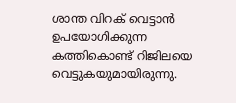ശാന്ത വിറക് വെട്ടാൻ ഉപയോഗിക്കുന്ന കത്തികൊണ്ട് റിജിലയെ വെട്ടുകയുമായിരുന്നു.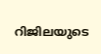റിജിലയുടെ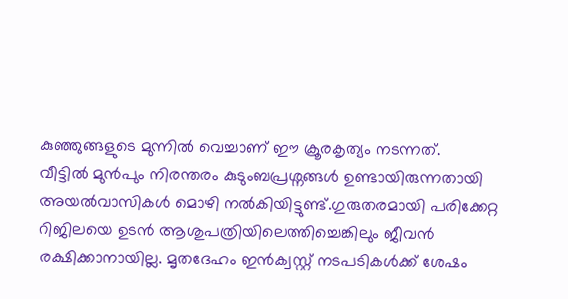കുഞ്ഞുങ്ങളുടെ മുന്നിൽ വെച്ചാണ് ഈ ക്രൂരകൃത്യം നടന്നത്.
വീട്ടിൽ മുൻപും നിരന്തരം കുടുംബപ്രശ്നങ്ങൾ ഉണ്ടായിരുന്നതായി അയൽവാസികൾ മൊഴി നൽകിയിട്ടുണ്ട്.ഗുരുതരമായി പരിക്കേറ്റ റിജിലയെ ഉടൻ ആശുപത്രിയിലെത്തിച്ചെങ്കിലും ജീവൻ രക്ഷിക്കാനായില്ല. മൃതദേഹം ഇൻക്വസ്റ്റ് നടപടികൾക്ക് ശേഷം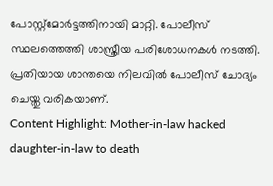പോസ്റ്റ്മോർട്ടത്തിനായി മാറ്റി. പോലീസ് സ്ഥലത്തെത്തി ശാസ്ത്രീയ പരിശോധനകൾ നടത്തി. പ്രതിയായ ശാന്തയെ നിലവിൽ പോലീസ് ചോദ്യം ചെയ്തു വരികയാണ്.
Content Highlight: Mother-in-law hacked daughter-in-law to death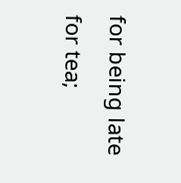for being late for tea;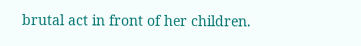brutal act in front of her children.